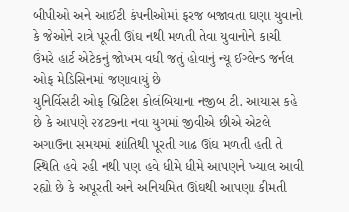બીપીઓ અને આઈટી કંપનીઓમાં ફરજ બજાવતા ઘણા યુવાનો કે જેઓને રાત્રે પૂરતી ઊંઘ નથી મળતી તેવા યુવાનોને કાચી ઉંમરે હાર્ટ એટેકનું જોખમ વધી જતું હોવાનું ન્યૂ ઈગ્લેન્ડ જર્નલ ઓફ મેડિસિનમાં જણાવાયું છે
યુનિર્વિસટી ઓફ બ્રિટિશ કોલંબિયાના નજીબ ટી. આયાસ કહે છે કે આપણે ૨૪ટ૭ના નવા યુગમાં જીવીએ છીએ એટલે અગાઉના સમયમાં શાંતિથી પૂરતી ગાઢ ઊંઘ મળતી હતી તે સ્થિતિ હવે રહી નથી પણ હવે ધીમે ધીમે આપણને ખ્યાલ આવી રહ્યો છે કે અપૂરતી અને અનિયમિત ઊંઘથી આપણા કીમતી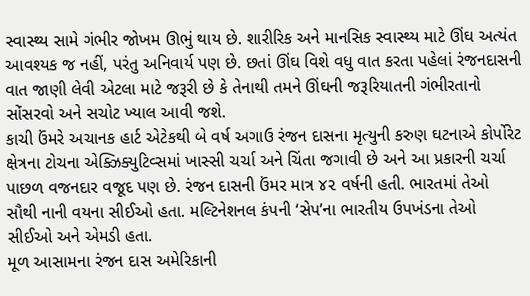સ્વાસ્થ્ય સામે ગંભીર જોખમ ઊભું થાય છે. શારીરિક અને માનસિક સ્વાસ્થ્ય માટે ઊંઘ અત્યંત આવશ્યક જ નહીં, પરંતુ અનિવાર્ય પણ છે. છતાં ઊંઘ વિશે વધુ વાત કરતા પહેલાં રંજનદાસની વાત જાણી લેવી એટલા માટે જરૂરી છે કે તેનાથી તમને ઊંઘની જરૂરિયાતની ગંભીરતાનો સોંસરવો અને સચોટ ખ્યાલ આવી જશે.
કાચી ઉંમરે અચાનક હાર્ટ એટેકથી બે વર્ષ અગાઉ રંજન દાસના મૃત્યુની કરુણ ઘટનાએ કોર્પોરેટ ક્ષેત્રના ટોચના એક્ઝિક્યુટિવ્સમાં ખાસ્સી ચર્ચા અને ચિંતા જગાવી છે અને આ પ્રકારની ચર્ચા પાછળ વજનદાર વજૂદ પણ છે. રંજન દાસની ઉંમર માત્ર ૪૨ વર્ષની હતી. ભારતમાં તેઓ સૌથી નાની વયના સીઈઓ હતા. મલ્ટિનેશનલ કંપની ‘સેપ’ના ભારતીય ઉપખંડના તેઓ સીઈઓ અને એમડી હતા.
મૂળ આસામના રંજન દાસ અમેરિકાની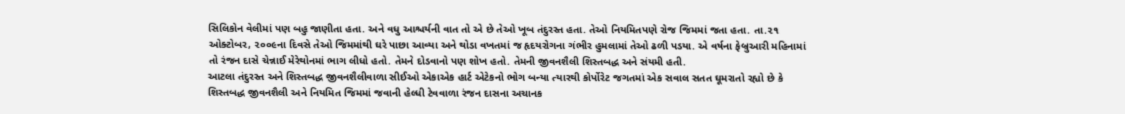સિલિકોન વેલીમાં પણ બહુ જાણીતા હતા. અને વધુ આશ્ચર્યની વાત તો એ છે તેઓ ખૂબ તંદુરસ્ત હતા. તેઓ નિયમિતપણે રોજ જિમમાં જતા હતા. તા.૨૧ ઓક્ટોબર, ૨૦૦૯ના દિવસે તેઓ જિમમાંથી ઘરે પાછા આવ્યા અને થોડા વખતમાં જ હૃદયરોગના ગંભીર હુમલામાં તેઓ ઢળી પડયા. એ વર્ષના ફેબ્રુઆરી મહિનામાં તો રંજન દાસે ચેન્નાઈ મેરેથોનમાં ભાગ લીધો હતો. તેમને દોડવાનો પણ શોખ હતો. તેમની જીવનશૈલી શિસ્તબદ્ધ અને સંયમી હતી.
આટલા તંદુરસ્ત અને શિસ્તબદ્ધ જીવનશૈલીવાળા સીઈઓ એકાએક હાર્ટ એટેકનો ભોગ બન્યા ત્યારથી કોર્પોરેટ જગતમાં એક સવાલ સતત ઘૂમરાતો રહ્યો છે કે શિસ્તબદ્ધ જીવનશૈલી અને નિયમિત જિમમાં જવાની હેલ્ધી ટેવવાળા રંજન દાસના અચાનક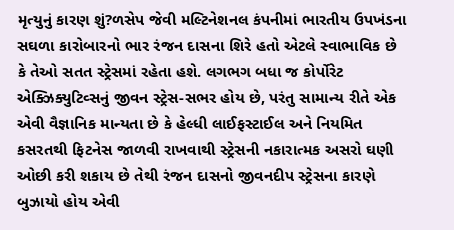મૃત્યુનું કારણ શું?ળસેપ જેવી મલ્ટિનેશનલ કંપનીમાં ભારતીય ઉપખંડના સઘળા કારોબારનો ભાર રંજન દાસના શિરે હતો એટલે સ્વાભાવિક છે કે તેઓ સતત સ્ટ્રેસમાં રહેતા હશે. લગભગ બધા જ કોર્પોરેટ એક્ઝિક્યુટિવ્સનું જીવન સ્ટ્રેસ-સભર હોય છે, પરંતુ સામાન્ય રીતે એક એવી વૈજ્ઞાનિક માન્યતા છે કે હેલ્ધી લાઈફસ્ટાઈલ અને નિયમિત કસરતથી ફિટનેસ જાળવી રાખવાથી સ્ટ્રેસની નકારાત્મક અસરો ઘણી ઓછી કરી શકાય છે તેથી રંજન દાસનો જીવનદીપ સ્ટ્રેસના કારણે બુઝાયો હોય એવી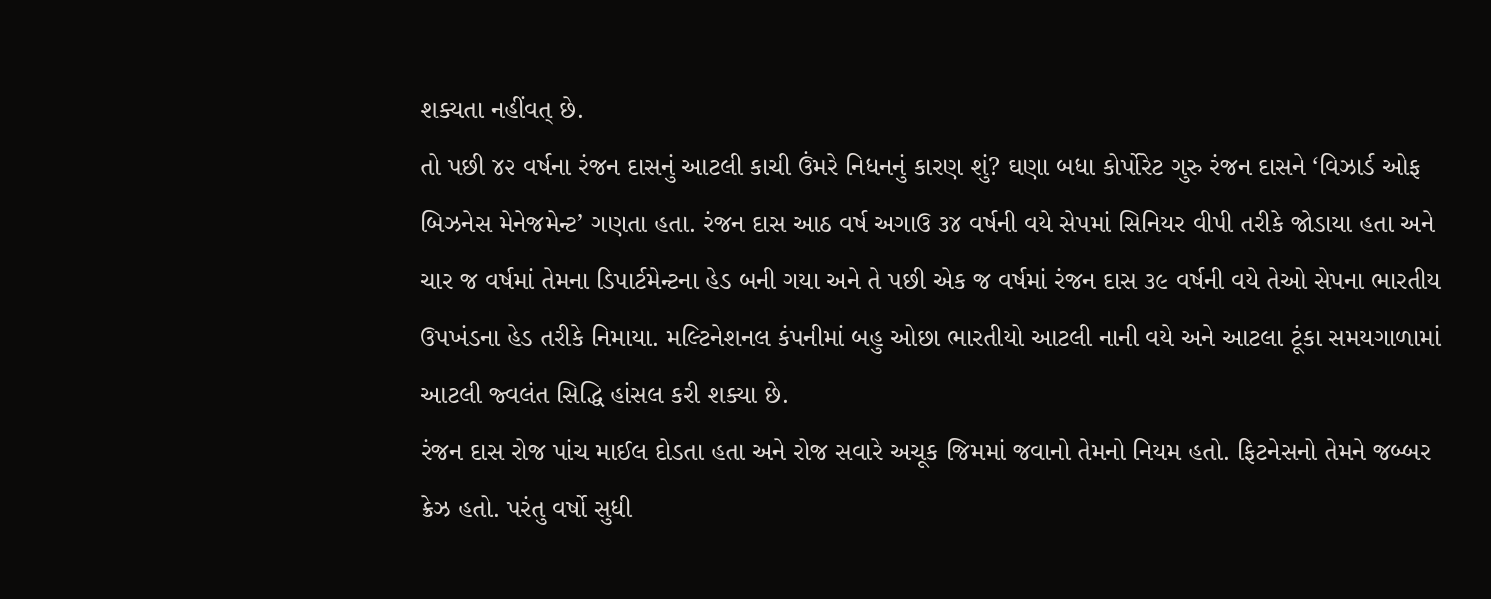શક્યતા નહીંવત્ છે.
તો પછી ૪૨ વર્ષના રંજન દાસનું આટલી કાચી ઉંમરે નિધનનું કારણ શું? ઘણા બધા કોર્પોરેટ ગુરુ રંજન દાસને ‘વિઝાર્ડ ઓફ બિઝનેસ મેનેજમેન્ટ’ ગણતા હતા. રંજન દાસ આઠ વર્ષ અગાઉ ૩૪ વર્ષની વયે સેપમાં સિનિયર વીપી તરીકે જોડાયા હતા અને ચાર જ વર્ષમાં તેમના ડિપાર્ટમેન્ટના હેડ બની ગયા અને તે પછી એક જ વર્ષમાં રંજન દાસ ૩૯ વર્ષની વયે તેઓ સેપના ભારતીય ઉપખંડના હેડ તરીકે નિમાયા. મલ્ટિનેશનલ કંપનીમાં બહુ ઓછા ભારતીયો આટલી નાની વયે અને આટલા ટૂંકા સમયગાળામાં આટલી જ્વલંત સિદ્ધિ હાંસલ કરી શક્યા છે.
રંજન દાસ રોજ પાંચ માઈલ દોડતા હતા અને રોજ સવારે અચૂક જિમમાં જવાનો તેમનો નિયમ હતો. ફિટનેસનો તેમને જબ્બર ક્રેઝ હતો. પરંતુ વર્ષો સુધી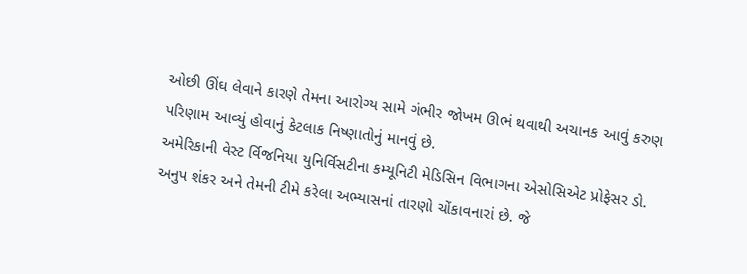ઓછી ઊંઘ લેવાને કારણે તેમના આરોગ્ય સામે ગંભીર જોખમ ઊભં થવાથી અચાનક આવું કરુણ પરિણામ આવ્યું હોવાનું કેટલાક નિષ્ણાતોનું માનવું છે.
અમેરિકાની વેસ્ટ ર્વિજનિયા યુનિર્વિસટીના કમ્યૂનિટી મેડિસિન વિભાગના એસોસિએટ પ્રોફેસર ડો. અનુપ શંકર અને તેમની ટીમે કરેલા અભ્યાસનાં તારણો ચોંકાવનારાં છે. જે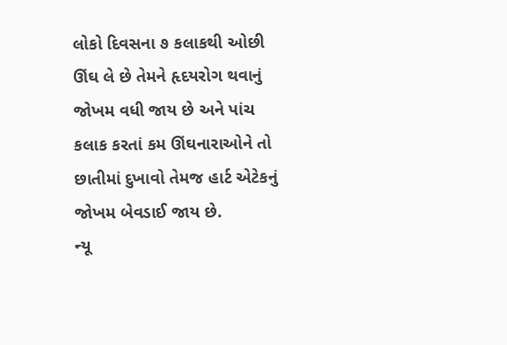લોકો દિવસના ૭ કલાકથી ઓછી ઊંઘ લે છે તેમને હૃદયરોગ થવાનું જોખમ વધી જાય છે અને પાંચ કલાક કરતાં કમ ઊંઘનારાઓને તો છાતીમાં દુખાવો તેમજ હાર્ટ એટેકનું જોખમ બેવડાઈ જાય છે.
ન્યૂ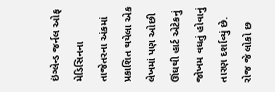ઇંગ્લેન્ડ જર્નલ ઓફ મેડિસિનના તાજેતરના અંકમાં પ્રકાશિત થયેલા એક લેખમાં પણ ઓછી ઊંઘથી હાર્ટ એટેકનું જોખમ વધતું હોવાનું તારણ દર્શાવ્યું છે. રોજ જે લોકો છ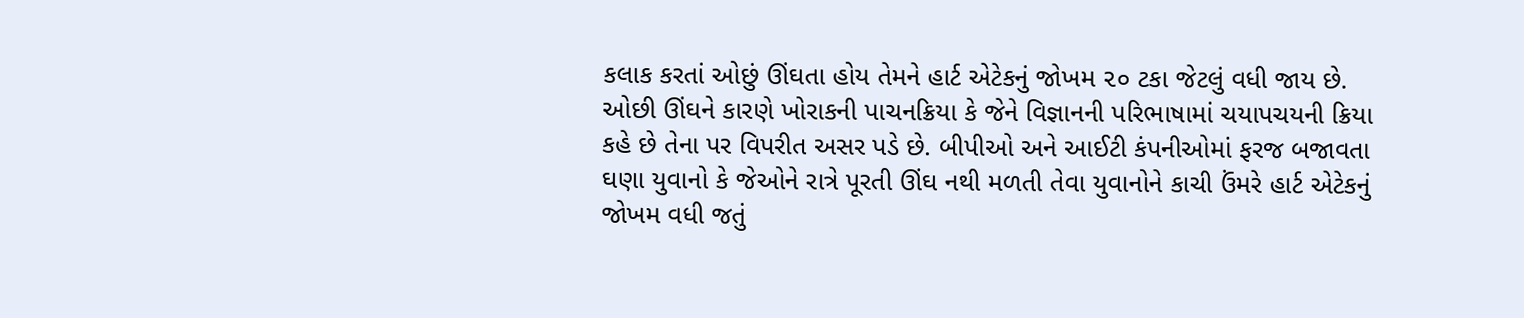કલાક કરતાં ઓછું ઊંઘતા હોય તેમને હાર્ટ એટેકનું જોખમ ૨૦ ટકા જેટલું વધી જાય છે. ઓછી ઊંઘને કારણે ખોરાકની પાચનક્રિયા કે જેને વિજ્ઞાનની પરિભાષામાં ચયાપચયની ક્રિયા કહે છે તેના પર વિપરીત અસર પડે છે. બીપીઓ અને આઈટી કંપનીઓમાં ફરજ બજાવતા ઘણા યુવાનો કે જેઓને રાત્રે પૂરતી ઊંઘ નથી મળતી તેવા યુવાનોને કાચી ઉંમરે હાર્ટ એટેકનું જોખમ વધી જતું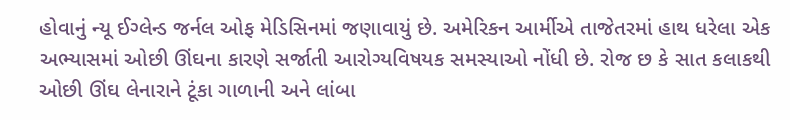હોવાનું ન્યૂ ઈગ્લેન્ડ જર્નલ ઓફ મેડિસિનમાં જણાવાયું છે. અમેરિકન આર્મીએ તાજેતરમાં હાથ ધરેલા એક અભ્યાસમાં ઓછી ઊંઘના કારણે સર્જાતી આરોગ્યવિષયક સમસ્યાઓ નોંધી છે. રોજ છ કે સાત કલાકથી ઓછી ઊંઘ લેનારાને ટૂંકા ગાળાની અને લાંબા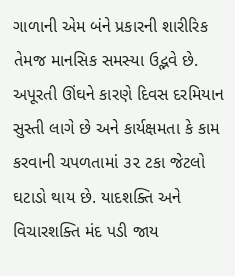ગાળાની એમ બંને પ્રકારની શારીરિક તેમજ માનસિક સમસ્યા ઉદ્ભવે છે. અપૂરતી ઊંઘને કારણે દિવસ દરમિયાન સુસ્તી લાગે છે અને કાર્યક્ષમતા કે કામ કરવાની ચપળતામાં ૩૨ ટકા જેટલો ઘટાડો થાય છે. યાદશક્તિ અને વિચારશક્તિ મંદ પડી જાય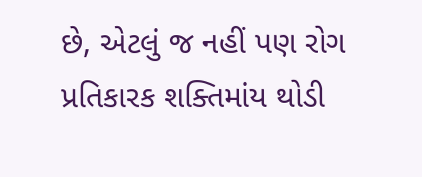છે, એટલું જ નહીં પણ રોગ પ્રતિકારક શક્તિમાંય થોડી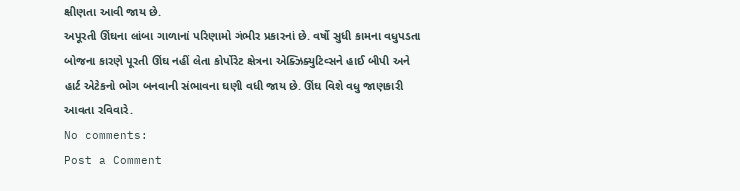ક્ષીણતા આવી જાય છે.
અપૂરતી ઊંઘના લાંબા ગાળાનાં પરિણામો ગંભીર પ્રકારનાં છે. વર્ષો સુધી કામના વધુપડતા બોજના કારણે પૂરતી ઊંઘ નહીં લેતા કોર્પોરેટ ક્ષેત્રના એક્ઝિક્યુટિવ્સને હાઈ બીપી અને હાર્ટ એટેકનો ભોગ બનવાની સંભાવના ઘણી વધી જાય છે. ઊંઘ વિશે વધુ જાણકારી આવતા રવિવારે.
No comments:
Post a Comment